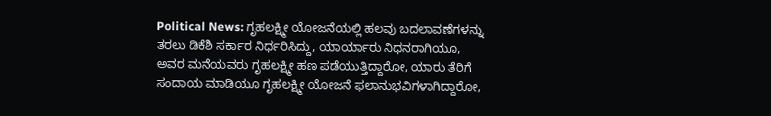Political News: ಗೃಹಲಕ್ಷ್ಮೀ ಯೋಜನೆಯಲ್ಲಿ ಹಲವು ಬದಲಾವಣೆಗಳನ್ನು ತರಲು ಡಿಕೆಶಿ ಸರ್ಕಾರ ನಿರ್ಧರಿಸಿದ್ದು, ಯಾರ್ಯಾರು ನಿಧನರಾಗಿಯೂ, ಅವರ ಮನೆಯವರು ಗೃಹಲಕ್ಷ್ಮೀ ಹಣ ಪಡೆಯುತ್ತಿದ್ದಾರೋ, ಯಾರು ತೆರಿಗೆ ಸಂದಾಯ ಮಾಡಿಯೂ ಗೃಹಲಕ್ಷ್ಮೀ ಯೋಜನೆ ಫಲಾನುಭವಿಗಳಾಗಿದ್ದಾರೋ,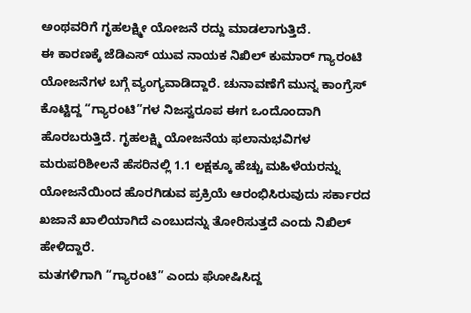ಅಂಥವರಿಗೆ ಗೃಹಲಕ್ಷ್ಮೀ ಯೋಜನೆ ರದ್ದು ಮಾಡಲಾಗುತ್ತಿದೆ.
ಈ ಕಾರಣಕ್ಕೆ ಜೆಡಿಎಸ್ ಯುವ ನಾಯಕ ನಿಖಿಲ್ ಕುಮಾರ್ ಗ್ಯಾರಂಟಿ ಯೋಜನೆಗಳ ಬಗ್ಗೆ ವ್ಯಂಗ್ಯವಾಡಿದ್ದಾರೆ. ಚುನಾವಣೆಗೆ ಮುನ್ನ ಕಾಂಗ್ರೆಸ್ ಕೊಟ್ಟಿದ್ದ “ಗ್ಯಾರಂಟಿ”ಗಳ ನಿಜಸ್ವರೂಪ ಈಗ ಒಂದೊಂದಾಗಿ ಹೊರಬರುತ್ತಿದೆ. ಗೃಹಲಕ್ಷ್ಮಿ ಯೋಜನೆಯ ಫಲಾನುಭವಿಗಳ ಮರುಪರಿಶೀಲನೆ ಹೆಸರಿನಲ್ಲಿ 1.1 ಲಕ್ಷಕ್ಕೂ ಹೆಚ್ಚು ಮಹಿಳೆಯರನ್ನು ಯೋಜನೆಯಿಂದ ಹೊರಗಿಡುವ ಪ್ರಕ್ರಿಯೆ ಆರಂಭಿಸಿರುವುದು ಸರ್ಕಾರದ ಖಜಾನೆ ಖಾಲಿಯಾಗಿದೆ ಎಂಬುದನ್ನು ತೋರಿಸುತ್ತದೆ ಎಂದು ನಿಖಿಲ್ ಹೇಳಿದ್ದಾರೆ.
ಮತಗಳಿಗಾಗಿ “ಗ್ಯಾರಂಟಿ” ಎಂದು ಘೋಷಿಸಿದ್ದ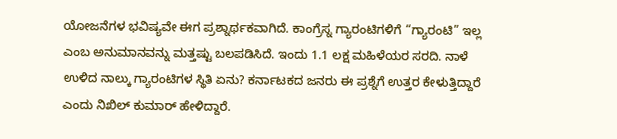ಯೋಜನೆಗಳ ಭವಿಷ್ಯವೇ ಈಗ ಪ್ರಶ್ನಾರ್ಥಕವಾಗಿದೆ. ಕಾಂಗ್ರೆಸ್ನ ಗ್ಯಾರಂಟಿಗಳಿಗೆ “ಗ್ಯಾರಂಟಿ” ಇಲ್ಲ ಎಂಬ ಅನುಮಾನವನ್ನು ಮತ್ತಷ್ಟು ಬಲಪಡಿಸಿದೆ. ಇಂದು 1.1 ಲಕ್ಷ ಮಹಿಳೆಯರ ಸರದಿ. ನಾಳೆ ಉಳಿದ ನಾಲ್ಕು ಗ್ಯಾರಂಟಿಗಳ ಸ್ಥಿತಿ ಏನು? ಕರ್ನಾಟಕದ ಜನರು ಈ ಪ್ರಶ್ನೆಗೆ ಉತ್ತರ ಕೇಳುತ್ತಿದ್ದಾರೆ ಎಂದು ನಿಖಿಲ್ ಕುಮಾರ್ ಹೇಳಿದ್ದಾರೆ.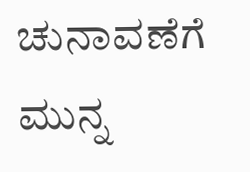ಚುನಾವಣೆಗೆ ಮುನ್ನ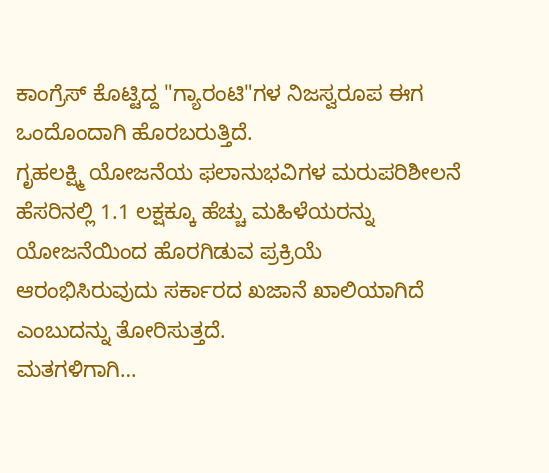ಕಾಂಗ್ರೆಸ್ ಕೊಟ್ಟಿದ್ದ "ಗ್ಯಾರಂಟಿ"ಗಳ ನಿಜಸ್ವರೂಪ ಈಗ ಒಂದೊಂದಾಗಿ ಹೊರಬರುತ್ತಿದೆ.
ಗೃಹಲಕ್ಷ್ಮಿ ಯೋಜನೆಯ ಫಲಾನುಭವಿಗಳ ಮರುಪರಿಶೀಲನೆ ಹೆಸರಿನಲ್ಲಿ 1.1 ಲಕ್ಷಕ್ಕೂ ಹೆಚ್ಚು ಮಹಿಳೆಯರನ್ನು ಯೋಜನೆಯಿಂದ ಹೊರಗಿಡುವ ಪ್ರಕ್ರಿಯೆ ಆರಂಭಿಸಿರುವುದು ಸರ್ಕಾರದ ಖಜಾನೆ ಖಾಲಿಯಾಗಿದೆ ಎಂಬುದನ್ನು ತೋರಿಸುತ್ತದೆ.
ಮತಗಳಿಗಾಗಿ…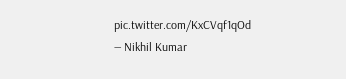pic.twitter.com/KxCVqf1qOd
— Nikhil Kumar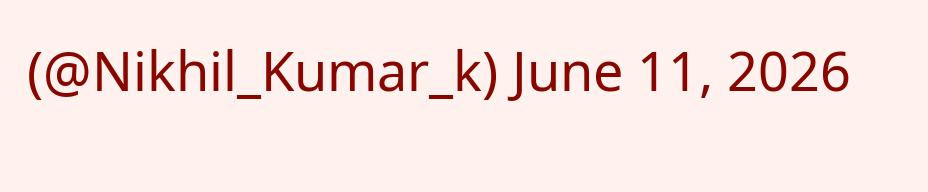(@Nikhil_Kumar_k) June 11, 2026